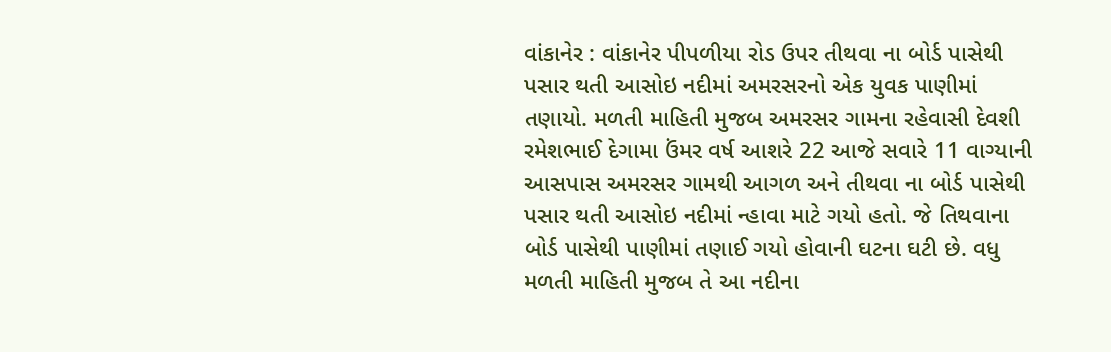વાંકાનેર : વાંકાનેર પીપળીયા રોડ ઉપર તીથવા ના બોર્ડ પાસેથી પસાર થતી આસોઇ નદીમાં અમરસરનો એક યુવક પાણીમાં તણાયો. મળતી માહિતી મુજબ અમરસર ગામના રહેવાસી દેવશી રમેશભાઈ દેગામા ઉંમર વર્ષ આશરે 22 આજે સવારે 11 વાગ્યાની આસપાસ અમરસર ગામથી આગળ અને તીથવા ના બોર્ડ પાસેથી પસાર થતી આસોઇ નદીમાં ન્હાવા માટે ગયો હતો. જે તિથવાના બોર્ડ પાસેથી પાણીમાં તણાઈ ગયો હોવાની ઘટના ઘટી છે. વધુ મળતી માહિતી મુજબ તે આ નદીના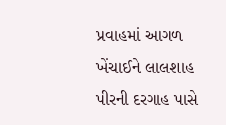પ્રવાહમાં આગળ ખેંચાઈને લાલશાહ પીરની દરગાહ પાસે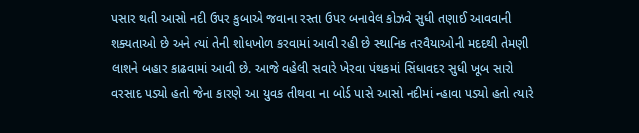પસાર થતી આસો નદી ઉપર કુબાએ જવાના રસ્તા ઉપર બનાવેલ કોઝવે સુધી તણાઈ આવવાની શક્યતાઓ છે અને ત્યાં તેની શોધખોળ કરવામાં આવી રહી છે સ્થાનિક તરવૈયાઓની મદદથી તેમણી લાશને બહાર કાઢવામાં આવી છે. આજે વહેલી સવારે ખેરવા પંથકમાં સિંધાવદર સુધી ખૂબ સારો વરસાદ પડ્યો હતો જેના કારણે આ યુવક તીથવા ના બોર્ડ પાસે આસો નદીમાં ન્હાવા પડ્યો હતો ત્યારે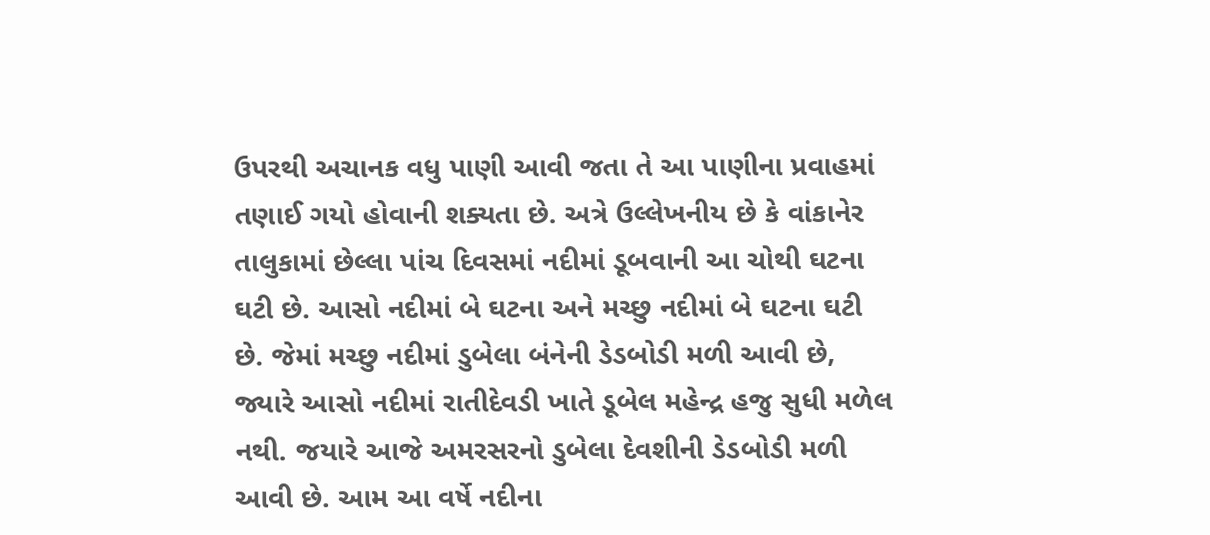ઉપરથી અચાનક વધુ પાણી આવી જતા તે આ પાણીના પ્રવાહમાં તણાઈ ગયો હોવાની શક્યતા છે. અત્રે ઉલ્લેખનીય છે કે વાંકાનેર તાલુકામાં છેલ્લા પાંચ દિવસમાં નદીમાં ડૂબવાની આ ચોથી ઘટના ઘટી છે. આસો નદીમાં બે ઘટના અને મચ્છુ નદીમાં બે ઘટના ઘટી છે. જેમાં મચ્છુ નદીમાં ડુબેલા બંનેની ડેડબોડી મળી આવી છે, જ્યારે આસો નદીમાં રાતીદેવડી ખાતે ડૂબેલ મહેન્દ્ર હજુ સુધી મળેલ નથી. જયારે આજે અમરસરનો ડુબેલા દેવશીની ડેડબોડી મળી આવી છે. આમ આ વર્ષે નદીના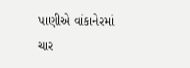પાણીએ વાંકાનેરમાં ચાર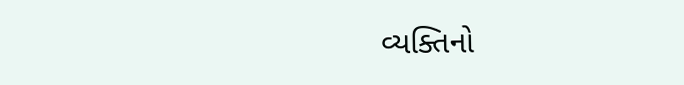વ્યક્તિનો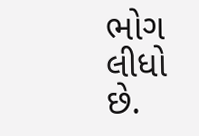ભોગ લીધો છે.